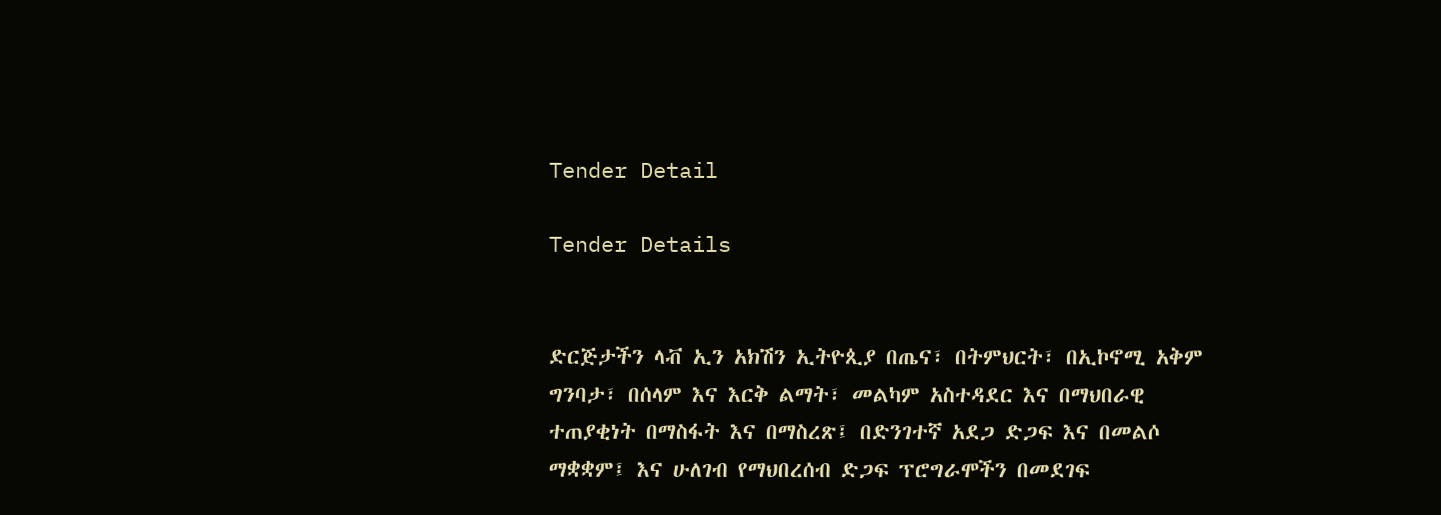Tender Detail

Tender Details


ድርጅታችን ላቭ ኢን አክሽን ኢትዮጲያ በጤና፣ በትምህርት፣ በኢኮኖሚ አቅም ግንባታ፣ በሰላም እና እርቅ ልማት፣ መልካም አስተዳደር እና በማህበራዊ ተጠያቂነት በማስፋት እና በማስረጽ፤ በድንገተኛ አደጋ ድጋፍ እና በመልሶ ማቋቋም፤ እና ሁለገብ የማህበረሰብ ድጋፍ ፕሮግራሞችን በመደገፍ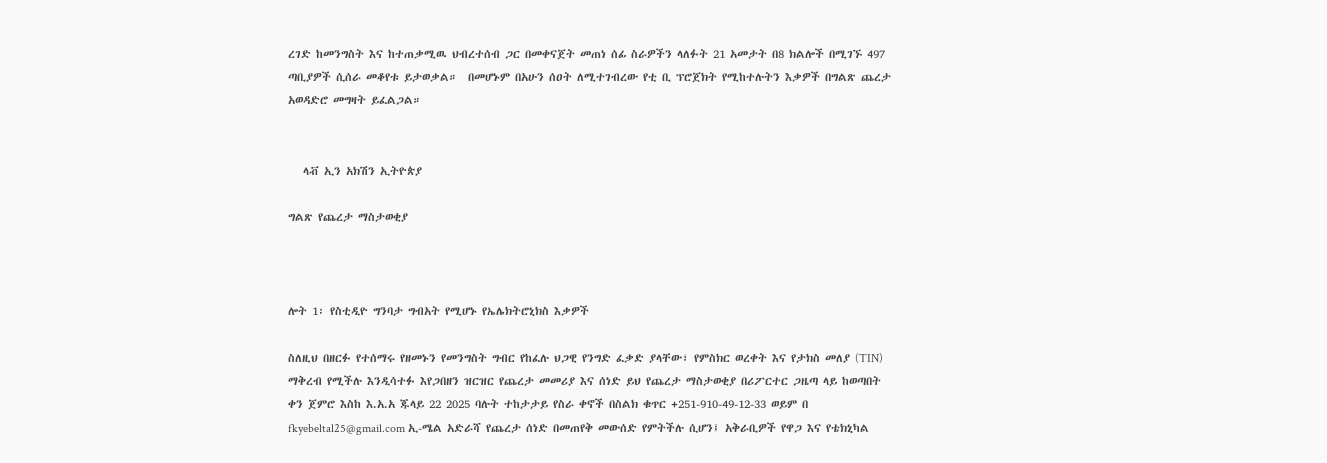ረገድ ከመንግስት እና ከተጠቃሚዉ ህብረተሰብ ጋር በመቀናጀት መጠነ ሰፊ ስራዎችን ላለፉት 21 አመታት በ8 ክልሎች በሚገኙ 497 ጣቢያዎች ሲሰራ መቆየቱ ይታወቃል።  በመሆኑም በአሁን ሰዐት ለሚተገብረው የቲ ቢ ፕሮጀክት የሚከተሉትን እቃዎች በግልጽ ጨረታ አወዳድሮ መግዛት ይፈልጋል።


   ላቭ ኢን አክሽን ኢትዮጵያ

ግልጽ የጨረታ ማስታወቂያ



ሎት 1፡ የስቲዲዮ ግንባታ ግብአት የሚሆኑ የኤሌክትሮኒክስ እቃዎች

ስለዚህ በዘርፉ የተሰማሩ የዘመኑን የመንግስት ግብር የከፈሉ ህጋዊ የንግድ ፈቃድ ያላቸው፣ የምስክር ወረቀት እና የታክስ መለያ (TIN) ማቅረብ የሚችሉ እንዲሳተፉ እየጋበዘን ዝርዝር የጨረታ መመሪያ እና ሰነድ ይህ የጨረታ ማስታወቂያ በሪፖርተር ጋዜጣ ላይ ከወጣበት ቀን ጀምሮ እስከ እ.አ.አ ጁላይ 22 2025 ባሉት ተከታታይ የስራ ቀኖች በስልክ ቁጥር +251-910-49-12-33 ወይም በ fkyebeltal25@gmail.com ኢ-ሜል አድራሻ የጨረታ ሰነድ በመጠየቅ መውሰድ የምትችሉ ሲሆን፤ አቅራቢዎች የዋጋ እና የቴክኒካል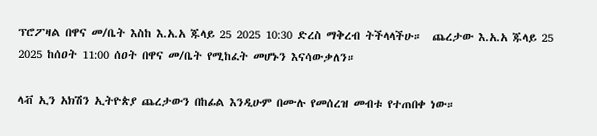ፕሮፖዛል በዋና መ/ቤት እስከ እ.አ.አ ጁላይ 25 2025 10:30 ድረስ ማቅረብ ትችላላችሁ።  ጨረታው እ.አ.አ ጁላይ 25 2025 ከሰዐት 11:00 ሰዐት በዋና መ/ቤት የሚከፈት መሆኑን እናሳውቃለን።

ላቭ ኢን አክሽን ኢትዮጵያ ጨረታውን በከፊል እንዲሁም በሙሉ የመሰረዝ መብቱ የተጠበቀ ነው።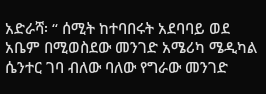አድራሻ፡ “ ሰሚት ከተባበሩት አደባባይ ወደ አቤም በሚወስደው መንገድ አሜሪካ ሜዲካል ሴንተር ገባ ብለው ባለው የግራው መንገድ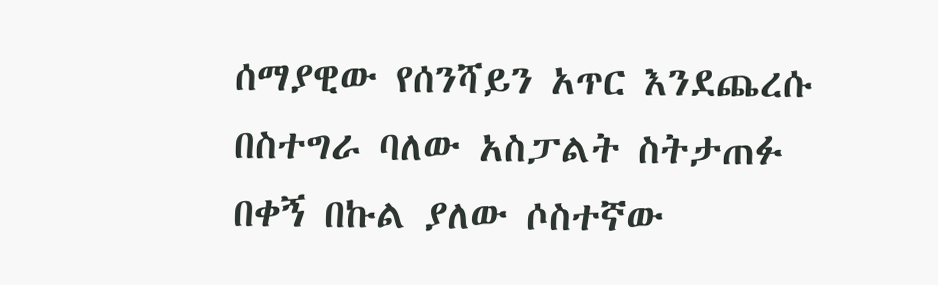ሰማያዊው የሰንሻይን አጥር እንደጨረሱ በስተግራ ባለው አስፓልት ስትታጠፉ በቀኝ በኩል ያለው ሶስተኛው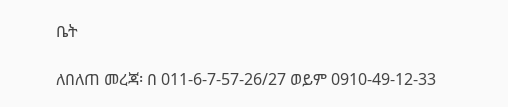ቤት

ለበለጠ መረጃ፡ በ 011-6-7-57-26/27 ወይም 0910-49-12-33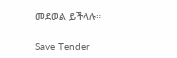መደወል ይችላሉ።

Save Tender